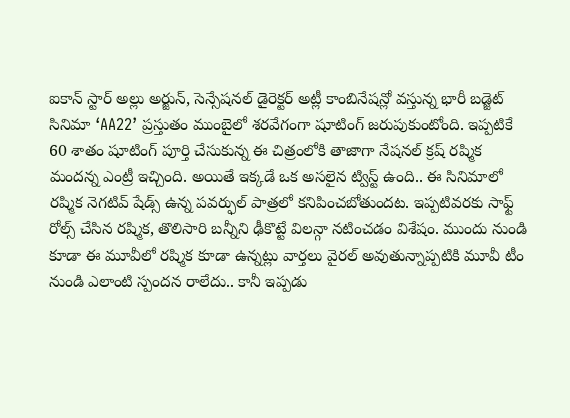ఐకాన్ స్టార్ అల్లు అర్జున్, సెన్సేషనల్ డైరెక్టర్ అట్లీ కాంబినేషన్లో వస్తున్న భారీ బడ్జెట్ సినిమా ‘AA22’ ప్రస్తుతం ముంబైలో శరవేగంగా షూటింగ్ జరుపుకుంటోంది. ఇప్పటికే 60 శాతం షూటింగ్ పూర్తి చేసుకున్న ఈ చిత్రంలోకి తాజాగా నేషనల్ క్రష్ రష్మిక మందన్న ఎంట్రీ ఇచ్చింది. అయితే ఇక్కడే ఒక అసలైన ట్విస్ట్ ఉంది.. ఈ సినిమాలో రష్మిక నెగటివ్ షేడ్స్ ఉన్న పవర్ఫుల్ పాత్రలో కనిపించబోతుందట. ఇప్పటివరకు సాఫ్ట్ రోల్స్ చేసిన రష్మిక, తొలిసారి బన్నీని ఢీకొట్టే విలన్గా నటించడం విశేషం. ముందు నుండి కూడా ఈ మూవీలో రష్మిక కూడా ఉన్నట్లు వార్తలు వైరల్ అవుతున్నాప్పటికి మూవీ టీం నుండి ఎలాంటి స్పందన రాలేదు.. కానీ ఇప్పడు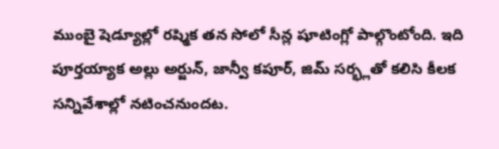ముంబై షెడ్యూల్లో రష్మిక తన సోలో సీన్ల షూటింగ్లో పాల్గొంటోంది. ఇది పూర్తయ్యాక అల్లు అర్జున్, జాన్వీ కపూర్, జిమ్ సర్భ్లతో కలిసి కీలక సన్నివేశాల్లో నటించనుందట.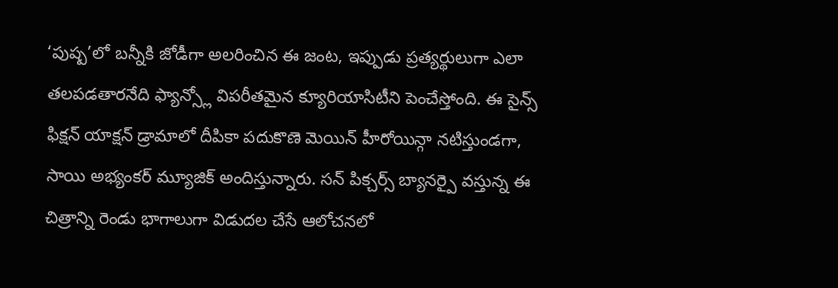‘పుష్ప’లో బన్నీకి జోడీగా అలరించిన ఈ జంట, ఇప్పుడు ప్రత్యర్థులుగా ఎలా తలపడతారనేది ఫ్యాన్స్లో విపరీతమైన క్యూరియాసిటీని పెంచేస్తోంది. ఈ సైన్స్ ఫిక్షన్ యాక్షన్ డ్రామాలో దీపికా పదుకొణె మెయిన్ హీరోయిన్గా నటిస్తుండగా, సాయి అభ్యంకర్ మ్యూజిక్ అందిస్తున్నారు. సన్ పిక్చర్స్ బ్యానర్పై వస్తున్న ఈ చిత్రాన్ని రెండు భాగాలుగా విడుదల చేసే ఆలోచనలో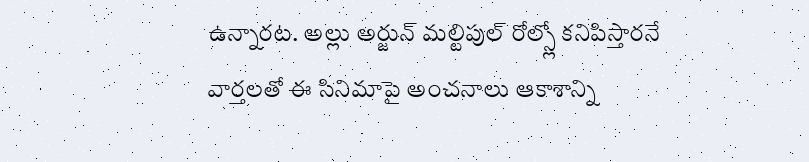ఉన్నారట. అల్లు అర్జున్ మల్టిపుల్ రోల్స్లో కనిపిస్తారనే వార్తలతో ఈ సినిమాపై అంచనాలు ఆకాశాన్ని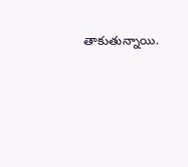తాకుతున్నాయి.